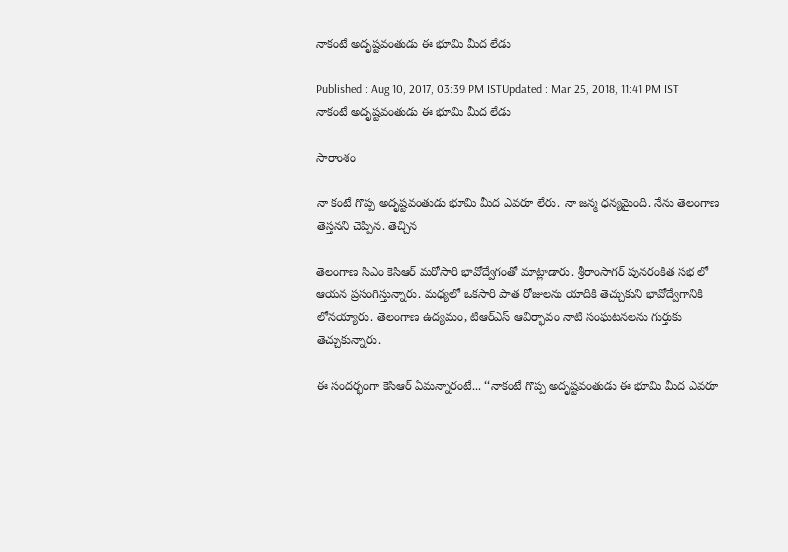నాకంటే అదృష్టవంతుడు ఈ భూమి మీద లేడు

Published : Aug 10, 2017, 03:39 PM ISTUpdated : Mar 25, 2018, 11:41 PM IST
నాకంటే అదృష్టవంతుడు ఈ భూమి మీద లేడు

సారాంశం

నా కంటే గొప్ప అదృష్టవంతుడు భూమి మీద ఎవరూ లేరు. నా జన్మ ధన్యమైంది. నేను తెలంగాణ తెస్తనని చెప్పిన. తెచ్చిన

తెలంగాణ సిఎం కెసిఆర్ మరోసారి భావోద్వేగంతో మాట్లాడారు. శ్రీరాంసాగర్ పునరంకిత సభ లో ఆయన ప్రసంగిస్తున్నారు. మధ్యలో ఒకసారి పాత రోజులను యాదికి తెచ్చుకుని భావోద్వేగానికి లోనయ్యారు. తెలంగాణ ఉద్యమం, టిఆర్ఎస్ ఆవిర్భావం నాటి సంఘటనలను గుర్తుకు తెచ్చుకున్నారు.

ఈ సందర్భంగా కెసిఆర్ ఏమన్నారంటే... ‘‘నాకంటే గొప్ప అదృష్టవంతుడు ఈ భూమి మీద ఎవరూ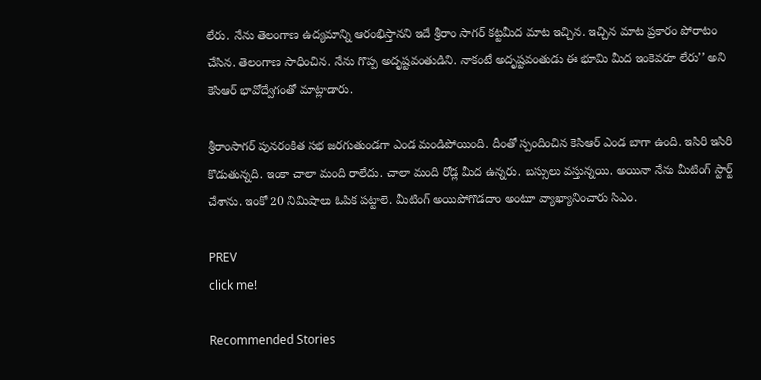లేరు. నేను తెలంగాణ ఉద్యమాన్ని ఆరంభిస్తానని ఇదే శ్రీరాం సాగర్ కట్టమీద మాట ఇచ్చిన. ఇచ్చిన మాట ప్రకారం పోరాటం చేసిన. తెలంగాణ సాధించిన. నేను గొప్ప అదృష్టవంతుడిని. నాకంటే అదృష్టవంతుడు ఈ భూమి మీద ఇంకెవరూ లేరు’’ అని కెసిఆర్ భావోద్వేగంతో మాట్లాడారు.

శ్రీరాంసాగర్ పునరంకిత సభ జరగుతుండగా ఎండ మండిపోయింది. దీంతో స్పందించిన కెసిఆర్ ఎండ బాగా ఉంది. ఇసిరి ఇసిరి కొడుతున్నది. ఇంకా చాలా మంది రాలేదు. చాలా మంది రోడ్ల మీద ఉన్నరు. బస్సులు వస్తున్నయి. అయినా నేను మీటింగ్ స్టార్ట్ చేశాను. ఇంకో 20 నిమిషాలు ఓపిక పట్టాలె. మీటింగ్ అయిపోగొడదాం అంటూ వ్యాఖ్యానించారు సిఎం.

PREV
click me!

Recommended Stories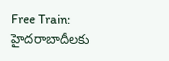Free Train: హైద‌రాబాదీల‌కు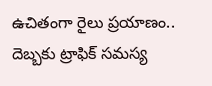ఉచితంగా రైలు ప్ర‌యాణం.. దెబ్బ‌కు ట్రాఫిక్ స‌మ‌స్య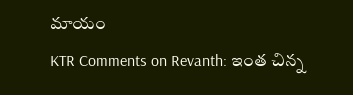మాయం
KTR Comments on Revanth: ఇంత చిన్న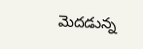మెదడున్న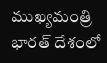ముఖ్యమంత్రి భారత్ దేశంలో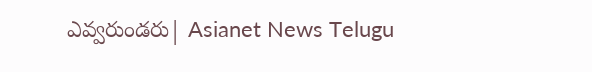ఎవ్వరుండరు| Asianet News Telugu